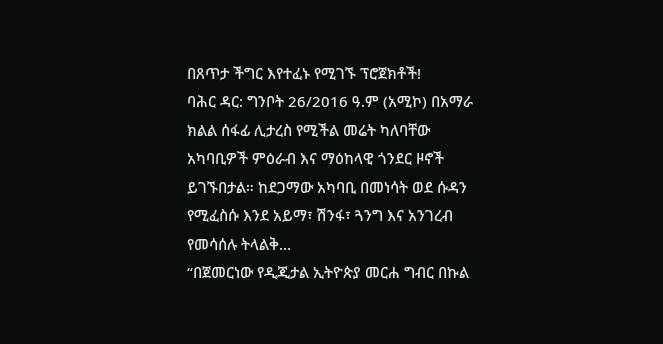በጸጥታ ችግር እየተፈኑ የሚገኙ ፕሮጀክቶች!
ባሕር ዳር: ግንቦት 26/2016 ዓ.ም (አሚኮ) በአማራ ክልል ሰፋፊ ሊታረስ የሚችል መሬት ካለባቸው አካባቢዎች ምዕራብ እና ማዕከላዊ ጎንደር ዞኖች ይገኙበታል። ከደጋማው አካባቢ በመነሳት ወደ ሱዳን የሚፈስሱ እንደ አይማ፣ ሽንፋ፣ ጓንግ እና አንገረብ የመሳሰሉ ትላልቅ...
“በጀመርነው የዲጂታል ኢትዮጵያ መርሐ ግብር በኩል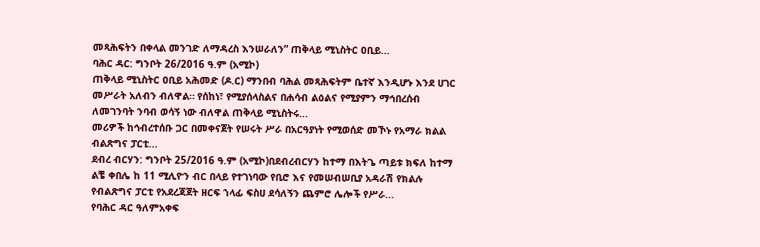መጻሕፍትን በቀላል መንገድ ለማዳረስ እንሠራለን” ጠቅላይ ሚኒስትር ዐቢይ...
ባሕር ዳር: ግንቦት 26/2016 ዓ.ም (አሚኮ)
ጠቅላይ ሚኒስትር ዐቢይ አሕመድ (ዶ.ር) ማንበብ ባሕል መጻሕፍትም ቤተኛ እንዲሆኑ እንደ ሀገር መሥራት አለብን ብለዋል። የሰከነ፣ የሚያሰላስልና በሐሳብ ልዕልና የሚያምን ማኅበረሰብ ለመገንባት ንባብ ወሳኝ ነው ብለዋል ጠቅላይ ሚኒስትሩ...
መሪዎች ከኅብረተሰቡ ጋር በመቀናጀት የሠሩት ሥራ በአርዓያነት የሚወሰድ መኾኑ የአማራ ክልል ብልጽግና ፓርቲ...
ደብረ ብርሃን: ግንቦት 25/2016 ዓ.ም (አሚኮ)በደብረብርሃን ከተማ በእትጌ ጣይቱ ክፍለ ከተማ ልቼ ቀበሌ ከ 11 ሚሊዮን ብር በላይ የተገነባው የቢሮ እና የመሠብሠቢያ አዳራሽ የክልሉ የብልጽግና ፓርቲ የአደረጃጀት ዘርፍ ኀላፊ ፍስሀ ደሳለኝን ጨምሮ ሌሎች የሥራ...
የባሕር ዳር ዓለምአቀፍ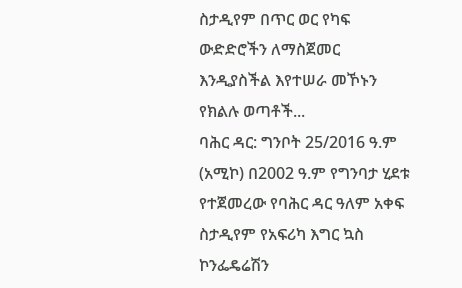ስታዲየም በጥር ወር የካፍ ውድድሮችን ለማስጀመር እንዲያስችል እየተሠራ መኾኑን የክልሉ ወጣቶች...
ባሕር ዳር: ግንቦት 25/2016 ዓ.ም (አሚኮ) በ2002 ዓ.ም የግንባታ ሂደቱ የተጀመረው የባሕር ዳር ዓለም አቀፍ ስታዲየም የአፍሪካ እግር ኳስ ኮንፌዴሬሽን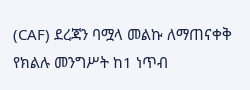(CAF) ደረጃን ባሟላ መልኩ ለማጠናቀቅ የክልሉ መንግሥት ከ1 ነጥብ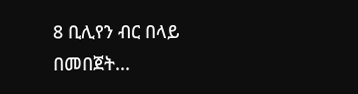8 ቢሊየን ብር በላይ በመበጀት...